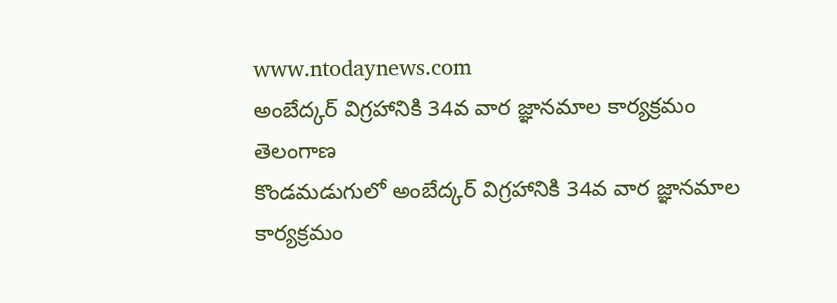www.ntodaynews.com
అంబేద్కర్ విగ్రహానికి 34వ వార జ్ఞానమాల కార్యక్రమం
తెలంగాణ
కొండమడుగులో అంబేద్కర్ విగ్రహానికి 34వ వార జ్ఞానమాల కార్యక్రమం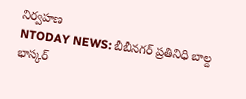నిర్వహణ
NTODAY NEWS: బీబీనగర్ ప్రతినిధి బాల్ద భాస్కర్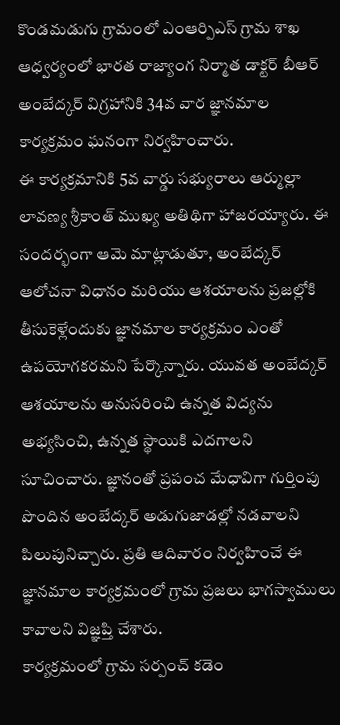కొండమడుగు గ్రామంలో ఎంఆర్పిఎస్ గ్రామ శాఖ ఆధ్వర్యంలో భారత రాజ్యాంగ నిర్మాత డాక్టర్ బీఆర్ అంబేద్కర్ విగ్రహానికి 34వ వార జ్ఞానమాల కార్యక్రమం ఘనంగా నిర్వహించారు.
ఈ కార్యక్రమానికి 5వ వార్డు సభ్యురాలు ఆర్ముల్లా లావణ్య శ్రీకాంత్ ముఖ్య అతిథిగా హాజరయ్యారు. ఈ సందర్భంగా ఆమె మాట్లాడుతూ, అంబేద్కర్ ఆలోచనా విధానం మరియు ఆశయాలను ప్రజల్లోకి తీసుకెళ్లేందుకు జ్ఞానమాల కార్యక్రమం ఎంతో ఉపయోగకరమని పేర్కొన్నారు. యువత అంబేద్కర్ ఆశయాలను అనుసరించి ఉన్నత విద్యను అభ్యసించి, ఉన్నత స్థాయికి ఎదగాలని సూచించారు. జ్ఞానంతో ప్రపంచ మేధావిగా గుర్తింపు పొందిన అంబేద్కర్ అడుగుజాడల్లో నడవాలని పిలుపునిచ్చారు. ప్రతి ఆదివారం నిర్వహించే ఈ జ్ఞానమాల కార్యక్రమంలో గ్రామ ప్రజలు భాగస్వాములు కావాలని విజ్ఞప్తి చేశారు.
కార్యక్రమంలో గ్రామ సర్పంచ్ కడెం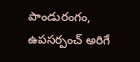పాండురంగం, ఉపసర్పంచ్ అరిగే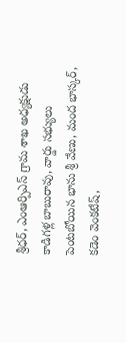శ్రీధర్, ఎంఆర్పిఎస్ గ్రామ శాఖ అధ్యక్షుడు కాడిగళ్ల బాబురావు, వార్డు సభ్యులు పెంటబోయిన భాను శ్రీ వేణు, మంద భాస్కర్, కడెం వెంకటేష్,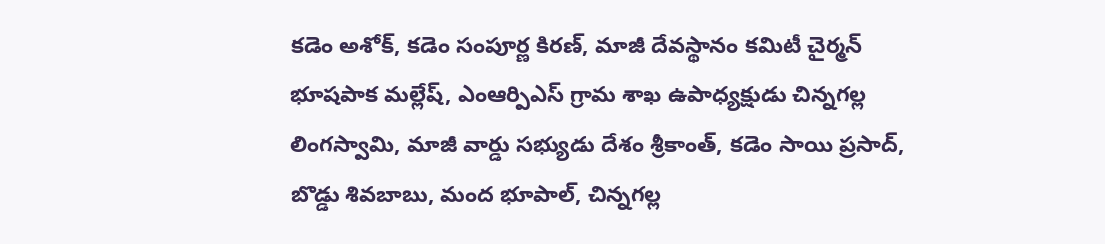కడెం అశోక్, కడెం సంపూర్ణ కిరణ్, మాజీ దేవస్థానం కమిటీ చైర్మన్ భూషపాక మల్లేష్, ఎంఆర్పిఎస్ గ్రామ శాఖ ఉపాధ్యక్షుడు చిన్నగల్ల లింగస్వామి, మాజీ వార్డు సభ్యుడు దేశం శ్రీకాంత్, కడెం సాయి ప్రసాద్, బొడ్డు శివబాబు, మంద భూపాల్, చిన్నగల్ల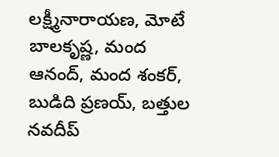లక్ష్మీనారాయణ, మోటే బాలకృష్ణ, మంద ఆనంద్, మంద శంకర్, బుడిది ప్రణయ్, బత్తుల నవదీప్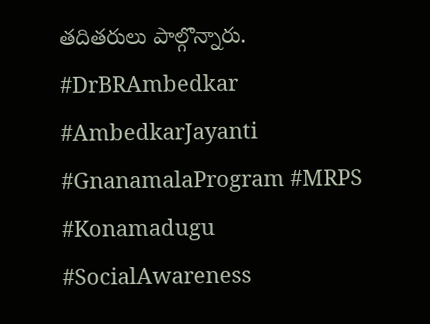తదితరులు పాల్గొన్నారు.
#DrBRAmbedkar #AmbedkarJayanti #GnanamalaProgram #MRPS #Konamadugu #SocialAwareness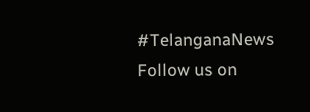#TelanganaNews
Follow us on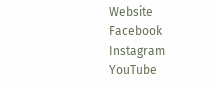Website
Facebook
Instagram
YouTube